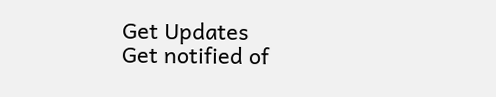Get Updates
Get notified of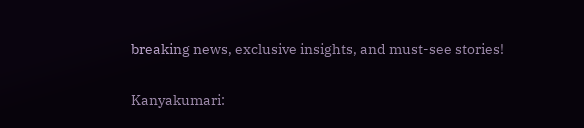breaking news, exclusive insights, and must-see stories!

Kanyakumari: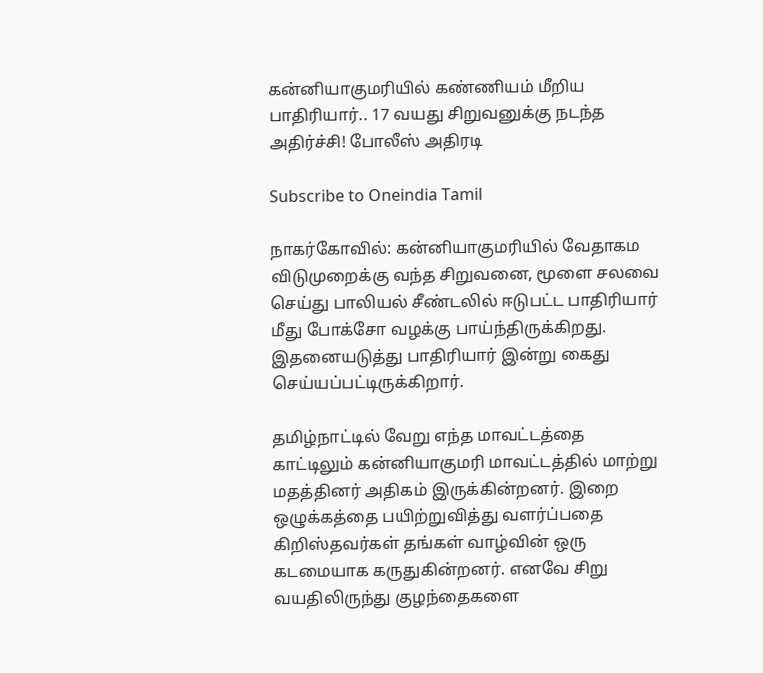கன்னியாகுமரியில் கண்ணியம் மீறிய பாதிரியார்.. 17 வயது சிறுவனுக்கு நடந்த அதிர்ச்சி! போலீஸ் அதிரடி

Subscribe to Oneindia Tamil

நாகர்கோவில்: கன்னியாகுமரியில் வேதாகம விடுமுறைக்கு வந்த சிறுவனை, மூளை சலவை செய்து பாலியல் சீண்டலில் ஈடுபட்ட பாதிரியார் மீது போக்சோ வழக்கு பாய்ந்திருக்கிறது. இதனையடுத்து பாதிரியார் இன்று கைது செய்யப்பட்டிருக்கிறார்.

தமிழ்நாட்டில் வேறு எந்த மாவட்டத்தை காட்டிலும் கன்னியாகுமரி மாவட்டத்தில் மாற்று மதத்தினர் அதிகம் இருக்கின்றனர். இறை ஒழுக்கத்தை பயிற்றுவித்து வளர்ப்பதை கிறிஸ்தவர்கள் தங்கள் வாழ்வின் ஒரு கடமையாக கருதுகின்றனர். எனவே சிறு வயதிலிருந்து குழந்தைகளை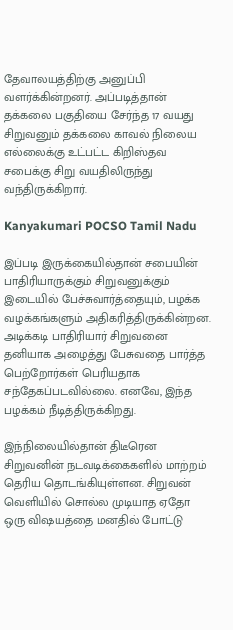தேவாலயத்திற்கு அனுப்பி வளர்க்கின்றனர். அப்படித்தான் தக்கலை பகுதியை சேர்ந்த 17 வயது சிறுவனும் தக்கலை காவல் நிலைய எல்லைக்கு உட்பட்ட கிறிஸ்தவ சபைக்கு சிறு வயதிலிருந்து வந்திருக்கிறார்.

Kanyakumari POCSO Tamil Nadu

இப்படி இருக்கையில்தான் சபையின் பாதிரியாருக்கும் சிறுவனுக்கும் இடையில் பேச்சுவார்த்தையும், பழக்க வழக்கங்களும் அதிகரித்திருக்கின்றன. அடிக்கடி பாதிரியார் சிறுவனை தனியாக அழைத்து பேசுவதை பார்த்த பெற்றோர்கள் பெரியதாக சந்தேகப்படவில்லை. எனவே, இந்த பழக்கம் நீடித்திருக்கிறது.

இந்நிலையில்தான் திடீரென சிறுவனின் நடவடிக்கைகளில் மாற்றம் தெரிய தொடங்கியுள்ளன. சிறுவன் வெளியில் சொல்ல முடியாத ஏதோ ஒரு விஷயத்தை மனதில் போட்டு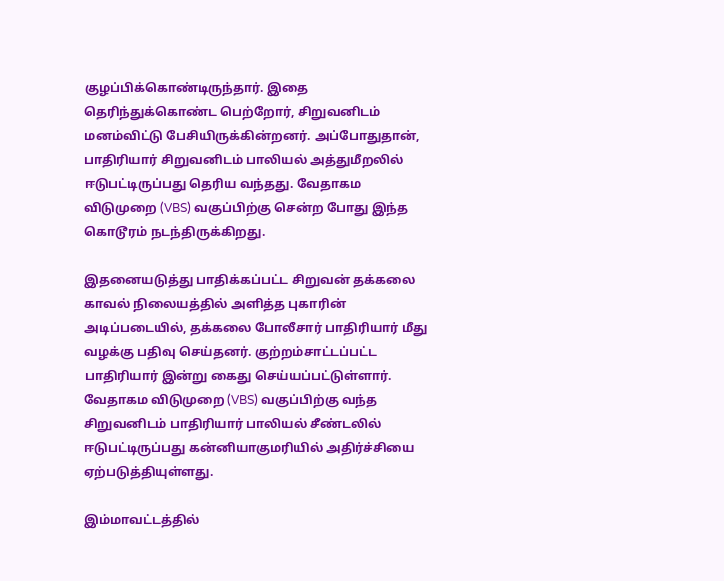குழப்பிக்கொண்டிருந்தார். இதை தெரிந்துக்கொண்ட பெற்றோர், சிறுவனிடம் மனம்விட்டு பேசியிருக்கின்றனர். அப்போதுதான், பாதிரியார் சிறுவனிடம் பாலியல் அத்துமீறலில் ஈடுபட்டிருப்பது தெரிய வந்தது. வேதாகம விடுமுறை (VBS) வகுப்பிற்கு சென்ற போது இந்த கொடூரம் நடந்திருக்கிறது.

இதனையடுத்து பாதிக்கப்பட்ட சிறுவன் தக்கலை காவல் நிலையத்தில் அளித்த புகாரின் அடிப்படையில், தக்கலை போலீசார் பாதிரியார் மீது வழக்கு பதிவு செய்தனர். குற்றம்சாட்டப்பட்ட பாதிரியார் இன்று கைது செய்யப்பட்டுள்ளார். வேதாகம விடுமுறை (VBS) வகுப்பிற்கு வந்த சிறுவனிடம் பாதிரியார் பாலியல் சீண்டலில் ஈடுபட்டிருப்பது கன்னியாகுமரியில் அதிர்ச்சியை ஏற்படுத்தியுள்ளது.

இம்மாவட்டத்தில்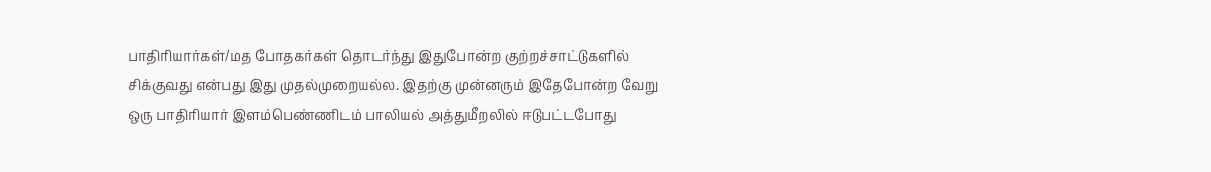பாதிரியார்கள்/மத போதகர்கள் தொடர்ந்து இதுபோன்ற குற்றச்சாட்டுகளில் சிக்குவது என்பது இது முதல்முறையல்ல. இதற்கு முன்னரும் இதேபோன்ற வேறு ஒரு பாதிரியார் இளம்பெண்ணிடம் பாலியல் அத்துமீறலில் ஈடுபட்டபோது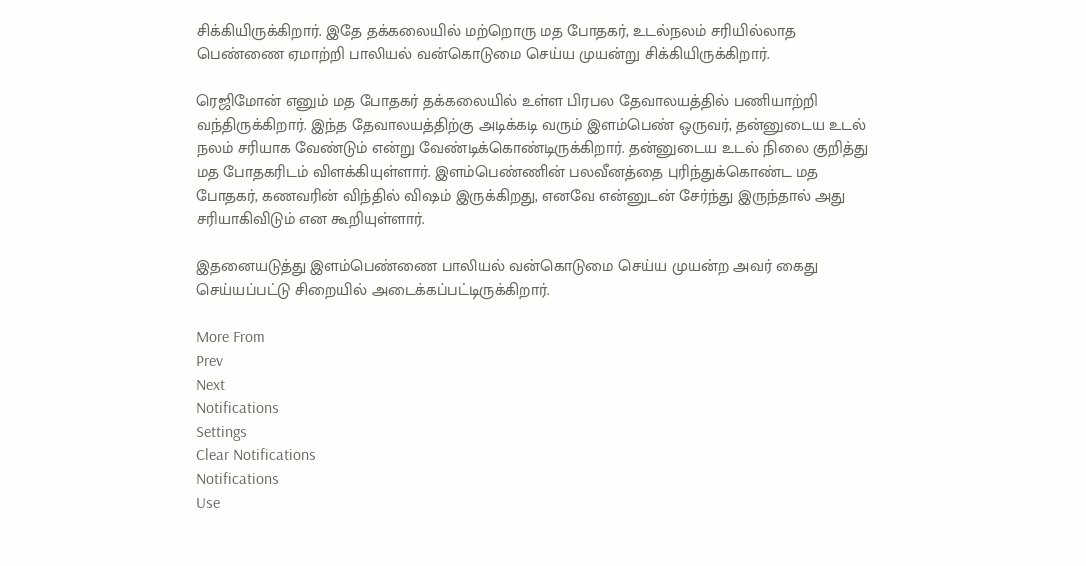சிக்கியிருக்கிறார். இதே தக்கலையில் மற்றொரு மத போதகர், உடல்நலம் சரியில்லாத பெண்ணை ஏமாற்றி பாலியல் வன்கொடுமை செய்ய முயன்று சிக்கியிருக்கிறார்.

ரெஜிமோன் எனும் மத போதகர் தக்கலையில் உள்ள பிரபல தேவாலயத்தில் பணியாற்றி வந்திருக்கிறார். இந்த தேவாலயத்திற்கு அடிக்கடி வரும் இளம்பெண் ஒருவர், தன்னுடைய உடல் நலம் சரியாக வேண்டும் என்று வேண்டிக்கொண்டிருக்கிறார். தன்னுடைய உடல் நிலை குறித்து மத போதகரிடம் விளக்கியுள்ளார். இளம்பெண்ணின் பலவீனத்தை புரிந்துக்கொண்ட மத போதகர், கணவரின் விந்தில் விஷம் இருக்கிறது, எனவே என்னுடன் சேர்ந்து இருந்தால் அது சரியாகிவிடும் என கூறியுள்ளார்.

இதனையடுத்து இளம்பெண்ணை பாலியல் வன்கொடுமை செய்ய முயன்ற அவர் கைது செய்யப்பட்டு சிறையில் அடைக்கப்பட்டிருக்கிறார்.

More From
Prev
Next
Notifications
Settings
Clear Notifications
Notifications
Use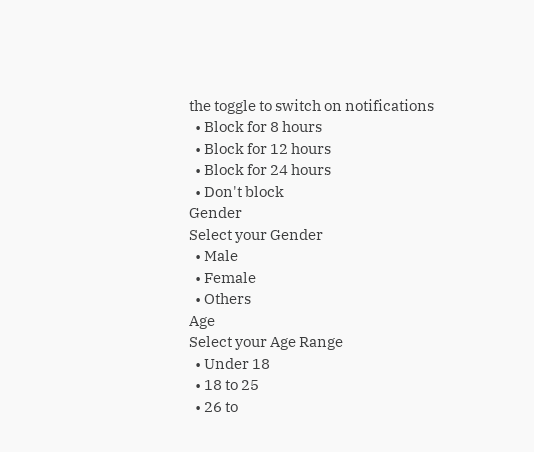the toggle to switch on notifications
  • Block for 8 hours
  • Block for 12 hours
  • Block for 24 hours
  • Don't block
Gender
Select your Gender
  • Male
  • Female
  • Others
Age
Select your Age Range
  • Under 18
  • 18 to 25
  • 26 to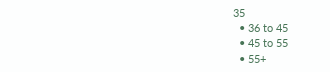35
  • 36 to 45
  • 45 to 55
  • 55+